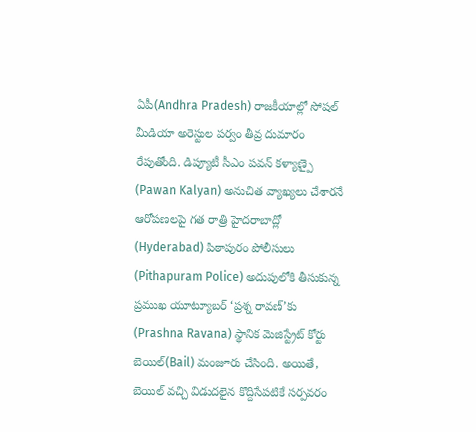ఏపీ(Andhra Pradesh) రాజకీయాల్లో సోషల్ మీడియా అరెస్టుల పర్వం తీవ్ర దుమారం రేపుతోంది. డిప్యూటీ సీఎం పవన్ కళ్యాణ్పై (Pawan Kalyan) అనుచిత వ్యాఖ్యలు చేశారనే ఆరోపణలపై గత రాత్రి హైదరాబాద్లో (Hyderabad) పిఠాపురం పోలీసులు (Pithapuram Police) అదుపులోకి తీసుకున్న ప్రముఖ యూట్యూబర్ ‘ప్రశ్న రావణ్’కు (Prashna Ravana) స్థానిక మెజిస్ట్రేట్ కోర్టు బెయిల్(Bail) మంజూరు చేసింది. అయితే, బెయిల్ వచ్చి విడుదలైన కొద్దిసేపటికే సర్పవరం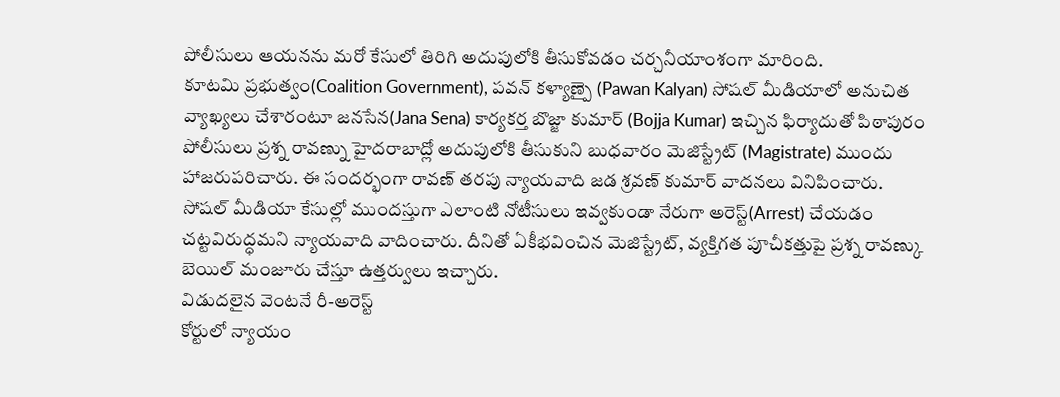పోలీసులు ఆయనను మరో కేసులో తిరిగి అదుపులోకి తీసుకోవడం చర్చనీయాంశంగా మారింది.
కూటమి ప్రభుత్వం(Coalition Government), పవన్ కళ్యాణ్పై (Pawan Kalyan) సోషల్ మీడియాలో అనుచిత వ్యాఖ్యలు చేశారంటూ జనసేన(Jana Sena) కార్యకర్త బొజ్జా కుమార్ (Bojja Kumar) ఇచ్చిన ఫిర్యాదుతో పిఠాపురం పోలీసులు ప్రశ్న రావణ్ను హైదరాబాద్లో అదుపులోకి తీసుకుని బుధవారం మెజిస్ట్రేట్ (Magistrate) ముందు హాజరుపరిచారు. ఈ సందర్భంగా రావణ్ తరపు న్యాయవాది జడ శ్రవణ్ కుమార్ వాదనలు వినిపించారు.
సోషల్ మీడియా కేసుల్లో ముందస్తుగా ఎలాంటి నోటీసులు ఇవ్వకుండా నేరుగా అరెస్ట్(Arrest) చేయడం చట్టవిరుద్ధమని న్యాయవాది వాదించారు. దీనితో ఏకీభవించిన మెజిస్ట్రేట్, వ్యక్తిగత పూచీకత్తుపై ప్రశ్న రావణ్కు బెయిల్ మంజూరు చేస్తూ ఉత్తర్వులు ఇచ్చారు.
విడుదలైన వెంటనే రీ-అరెస్ట్
కోర్టులో న్యాయం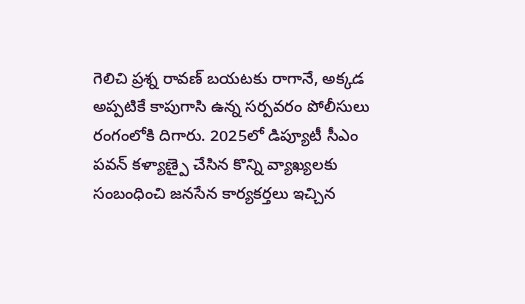గెలిచి ప్రశ్న రావణ్ బయటకు రాగానే, అక్కడ అప్పటికే కాపుగాసి ఉన్న సర్పవరం పోలీసులు రంగంలోకి దిగారు. 2025లో డిప్యూటీ సీఎం పవన్ కళ్యాణ్పై చేసిన కొన్ని వ్యాఖ్యలకు సంబంధించి జనసేన కార్యకర్తలు ఇచ్చిన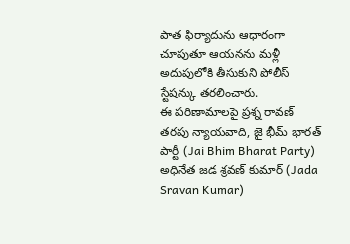పాత ఫిర్యాదును ఆధారంగా చూపుతూ ఆయనను మళ్లీ అదుపులోకి తీసుకుని పోలీస్ స్టేషన్కు తరలించారు.
ఈ పరిణామాలపై ప్రశ్న రావణ్ తరపు న్యాయవాది, జై భీమ్ భారత్ పార్టీ (Jai Bhim Bharat Party) అధినేత జడ శ్రవణ్ కుమార్ (Jada Sravan Kumar)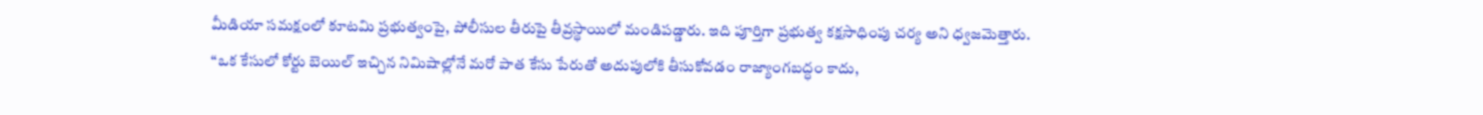మీడియా సమక్షంలో కూటమి ప్రభుత్వంపై, పోలీసుల తీరుపై తీవ్రస్థాయిలో మండిపడ్డారు. ఇది పూర్తిగా ప్రభుత్వ కక్షసాధింపు చర్య అని ధ్వజమెత్తారు. “ఒక కేసులో కోర్టు బెయిల్ ఇచ్చిన నిమిషాల్లోనే మరో పాత కేసు పేరుతో అదుపులోకి తీసుకోవడం రాజ్యాంగబద్ధం కాదు,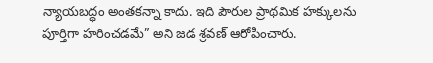న్యాయబద్ధం అంతకన్నా కాదు. ఇది పౌరుల ప్రాథమిక హక్కులను పూర్తిగా హరించడమే” అని జడ శ్రవణ్ ఆరోపించారు.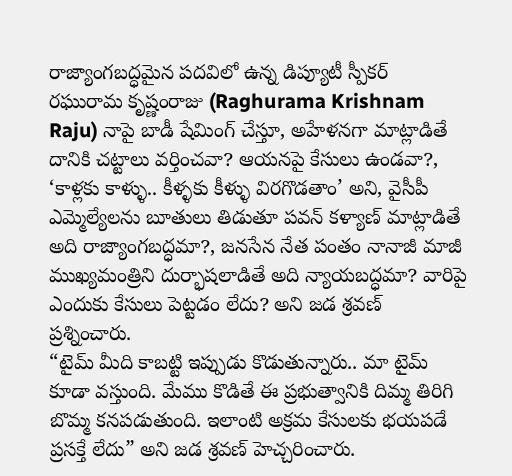రాజ్యాంగబద్ధమైన పదవిలో ఉన్న డిప్యూటీ స్పీకర్ రఘురామ కృష్ణంరాజు (Raghurama Krishnam Raju) నాపై బాడీ షేమింగ్ చేస్తూ, అహేళనగా మాట్లాడితే దానికి చట్టాలు వర్తించవా? ఆయనపై కేసులు ఉండవా?, ‘కాళ్లకు కాళ్ళు.. కీళ్ళకు కీళ్ళు విరగొడతాం’ అని, వైసీపీ ఎమ్మెల్యేలను బూతులు తిడుతూ పవన్ కళ్యాణ్ మాట్లాడితే అది రాజ్యాంగబద్ధమా?, జనసేన నేత పంతం నానాజీ మాజీ ముఖ్యమంత్రిని దుర్భాషలాడితే అది న్యాయబద్ధమా? వారిపై ఎందుకు కేసులు పెట్టడం లేదు? అని జడ శ్రవణ్ ప్రశ్నించారు.
“టైమ్ మీది కాబట్టి ఇప్పుడు కొడుతున్నారు.. మా టైమ్ కూడా వస్తుంది. మేము కొడితే ఈ ప్రభుత్వానికి దిమ్మ తిరిగి బొమ్మ కనపడుతుంది. ఇలాంటి అక్రమ కేసులకు భయపడే ప్రసక్తే లేదు” అని జడ శ్రవణ్ హెచ్చరించారు.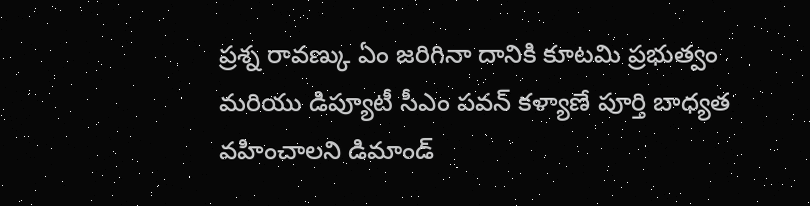ప్రశ్న రావణ్కు ఏం జరిగినా దానికి కూటమి ప్రభుత్వం మరియు డిప్యూటీ సీఎం పవన్ కళ్యాణే పూర్తి బాధ్యత వహించాలని డిమాండ్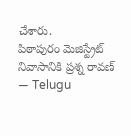చేశారు.
పిఠాపురం మెజిస్ట్రేట్ నివాసానికి ప్రశ్న రావణ్
— Telugu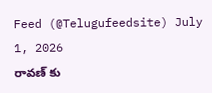Feed (@Telugufeedsite) July 1, 2026
రావణ్ కు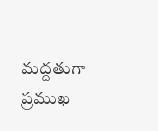మద్దతుగా ప్రముఖ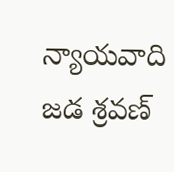న్యాయవాది జడ శ్రవణ్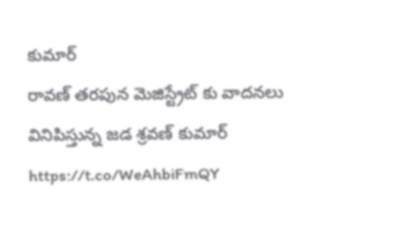కుమార్
రావణ్ తరపున మెజిస్ట్రేట్ కు వాదనలు వినిపిస్తున్న జడ శ్రవణ్ కుమార్ https://t.co/WeAhbiFmQY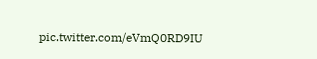pic.twitter.com/eVmQ0RD9IU